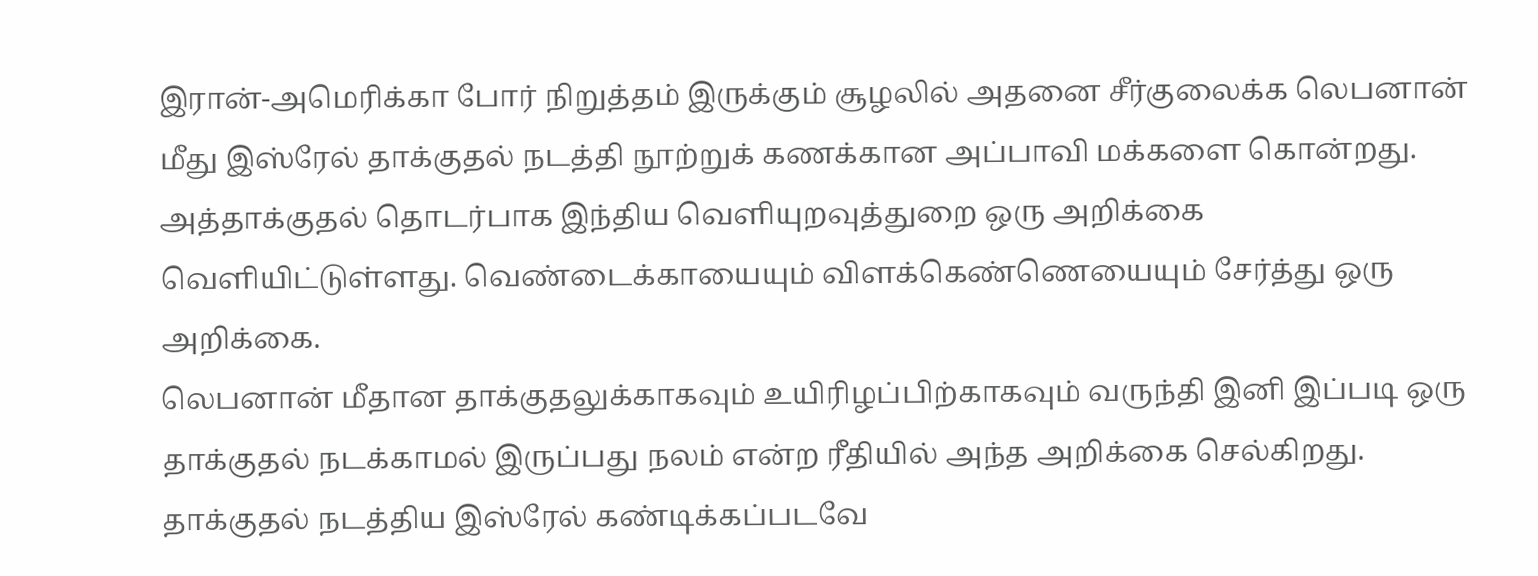இரான்-அமெரிக்கா போர் நிறுத்தம் இருக்கும் சூழலில் அதனை சீர்குலைக்க லெபனான் மீது இஸ்ரேல் தாக்குதல் நடத்தி நூற்றுக் கணக்கான அப்பாவி மக்களை கொன்றது.
அத்தாக்குதல் தொடர்பாக இந்திய வெளியுறவுத்துறை ஒரு அறிக்கை வெளியிட்டுள்ளது. வெண்டைக்காயையும் விளக்கெண்ணெயையும் சேர்த்து ஒரு அறிக்கை.
லெபனான் மீதான தாக்குதலுக்காகவும் உயிரிழப்பிற்காகவும் வருந்தி இனி இப்படி ஒரு தாக்குதல் நடக்காமல் இருப்பது நலம் என்ற ரீதியில் அந்த அறிக்கை செல்கிறது.
தாக்குதல் நடத்திய இஸ்ரேல் கண்டிக்கப்படவே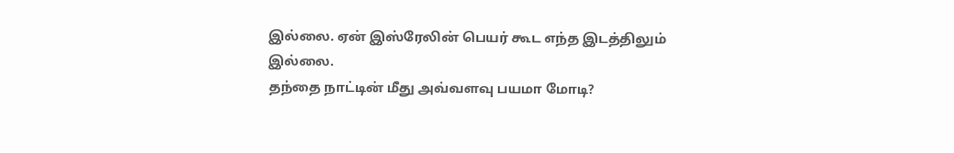இல்லை. ஏன் இஸ்ரேலின் பெயர் கூட எந்த இடத்திலும் இல்லை.
தந்தை நாட்டின் மீது அவ்வளவு பயமா மோடி?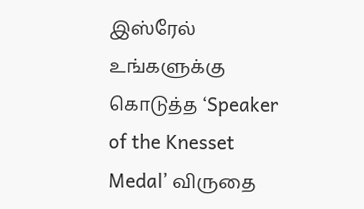இஸ்ரேல் உங்களுக்கு கொடுத்த ‘Speaker of the Knesset Medal’ விருதை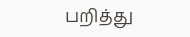பறித்து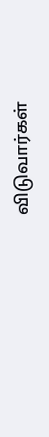விடுவார்கள்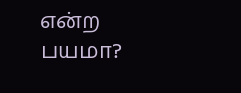என்ற பயமா?